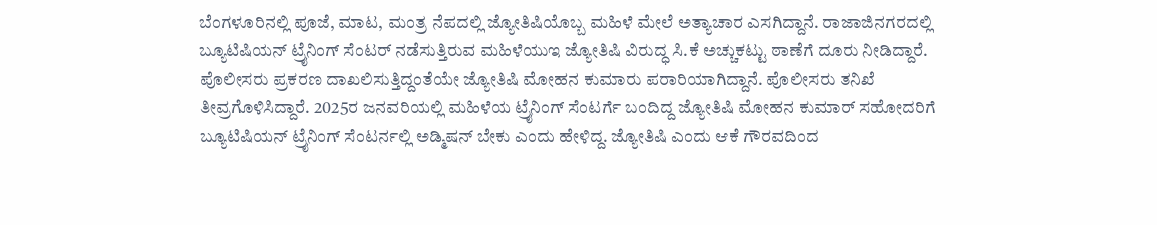ಬೆಂಗಳೂರಿನಲ್ಲಿ ಪೂಜೆ, ಮಾಟ, ಮಂತ್ರ ನೆಪದಲ್ಲಿ ಜ್ಯೋತಿಷಿಯೊಬ್ಬ ಮಹಿಳೆ ಮೇಲೆ ಅತ್ಯಾಚಾರ ಎಸಗಿದ್ದಾನೆ. ರಾಜಾಜಿನಗರದಲ್ಲಿ ಬ್ಯೂಟಿಷಿಯನ್ ಟ್ರೈನಿಂಗ್ ಸೆಂಟರ್ ನಡೆಸುತ್ತಿರುವ ಮಹಿಳೆಯುಇ ಜ್ಯೋತಿಷಿ ವಿರುದ್ಧ ಸಿ.ಕೆ ಅಚ್ಚುಕಟ್ಟು ಠಾಣೆಗೆ ದೂರು ನೀಡಿದ್ದಾರೆ.
ಪೊಲೀಸರು ಪ್ರಕರಣ ದಾಖಲಿಸುತ್ತಿದ್ದಂತೆಯೇ ಜ್ಯೋತಿಷಿ ಮೋಹನ ಕುಮಾರು ಪರಾರಿಯಾಗಿದ್ದಾನೆ. ಪೊಲೀಸರು ತನಿಖೆ ತೀವ್ರಗೊಳಿಸಿದ್ದಾರೆ. 2025ರ ಜನವರಿಯಲ್ಲಿ ಮಹಿಳೆಯ ಟ್ರೈನಿಂಗ್ ಸೆಂಟರ್ಗೆ ಬಂದಿದ್ದ ಜ್ಯೋತಿಷಿ ಮೋಹನ ಕುಮಾರ್ ಸಹೋದರಿಗೆ ಬ್ಯೂಟಿಷಿಯನ್ ಟ್ರೈನಿಂಗ್ ಸೆಂಟರ್ನಲ್ಲಿ ಅಡ್ಮಿಷನ್ ಬೇಕು ಎಂದು ಹೇಳಿದ್ದ. ಜ್ಯೋತಿಷಿ ಎಂದು ಆಕೆ ಗೌರವದಿಂದ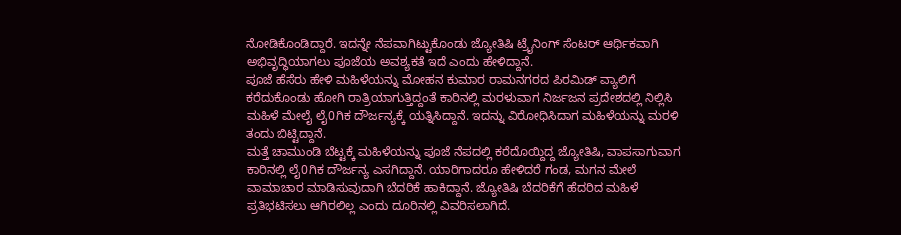ನೋಡಿಕೊಂಡಿದ್ದಾರೆ. ಇದನ್ನೇ ನೆಪವಾಗಿಟ್ಟುಕೊಂಡು ಜ್ಯೋತಿಷಿ ಟ್ರೈನಿಂಗ್ ಸೆಂಟರ್ ಆರ್ಥಿಕವಾಗಿ ಅಭಿವೃದ್ಧಿಯಾಗಲು ಪೂಜೆಯ ಅವಶ್ಯಕತೆ ಇದೆ ಎಂದು ಹೇಳಿದ್ದಾನೆ.
ಪೂಜೆ ಹೆಸೆರು ಹೇಳಿ ಮಹಿಳೆಯನ್ನು ಮೋಹನ ಕುಮಾರ ರಾಮನಗರದ ಪಿರಮಿಡ್ ವ್ಯಾಲಿಗೆ ಕರೆದುಕೊಂಡು ಹೋಗಿ ರಾತ್ರಿಯಾಗುತ್ತಿದ್ದಂತೆ ಕಾರಿನಲ್ಲಿ ಮರಳುವಾಗ ನಿರ್ಜಜನ ಪ್ರದೇಶದಲ್ಲಿ ನಿಲ್ಲಿಸಿ ಮಹಿಳೆ ಮೇಲೈ ಲೈ0ಗಿಕ ದೌರ್ಜನ್ಯಕ್ಕೆ ಯತ್ನಿಸಿದ್ದಾನೆ. ಇದನ್ನು ವಿರೋಧಿಸಿದಾಗ ಮಹಿಳೆಯನ್ನು ಮರಳಿ ತಂದು ಬಿಟ್ಟಿದ್ದಾನೆ.
ಮತ್ತೆ ಚಾಮುಂಡಿ ಬೆಟ್ಟಕ್ಕೆ ಮಹಿಳೆಯನ್ನು ಪೂಜೆ ನೆಪದಲ್ಲಿ ಕರೆದೊಯ್ದಿದ್ದ ಜ್ಯೋತಿಷಿ, ವಾಪಸಾಗುವಾಗ ಕಾರಿನಲ್ಲಿ ಲೈ0ಗಿಕ ದೌರ್ಜನ್ಯ ಎಸಗಿದ್ದಾನೆ. ಯಾರಿಗಾದರೂ ಹೇಳಿದರೆ ಗಂಡ, ಮಗನ ಮೇಲೆ ವಾಮಾಚಾರ ಮಾಡಿಸುವುದಾಗಿ ಬೆದರಿಕೆ ಹಾಕಿದ್ದಾನೆ. ಜ್ಯೋತಿಷಿ ಬೆದರಿಕೆಗೆ ಹೆದರಿದ ಮಹಿಳೆ ಪ್ರತಿಭಟಿಸಲು ಆಗಿರಲಿಲ್ಲ ಎಂದು ದೂರಿನಲ್ಲಿ ವಿವರಿಸಲಾಗಿದೆ.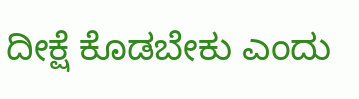ದೀಕ್ಷೆ ಕೊಡಬೇಕು ಎಂದು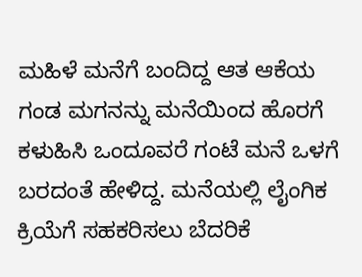ಮಹಿಳೆ ಮನೆಗೆ ಬಂದಿದ್ದ ಆತ ಆಕೆಯ ಗಂಡ ಮಗನನ್ನು ಮನೆಯಿಂದ ಹೊರಗೆ ಕಳುಹಿಸಿ ಒಂದೂವರೆ ಗಂಟೆ ಮನೆ ಒಳಗೆ ಬರದಂತೆ ಹೇಳಿದ್ದ. ಮನೆಯಲ್ಲಿ ಲೈಂಗಿಕ ಕ್ರಿಯೆಗೆ ಸಹಕರಿಸಲು ಬೆದರಿಕೆ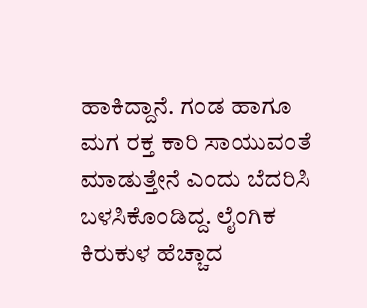ಹಾಕಿದ್ದಾನೆ. ಗಂಡ ಹಾಗೂ ಮಗ ರಕ್ತ ಕಾರಿ ಸಾಯುವಂತೆ ಮಾಡುತ್ತೇನೆ ಎಂದು ಬೆದರಿಸಿ ಬಳಸಿಕೊಂಡಿದ್ದ. ಲೈಂಗಿಕ ಕಿರುಕುಳ ಹೆಚ್ಚಾದ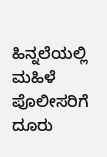ಹಿನ್ನಲೆಯಲ್ಲಿ ಮಹಿಳೆ ಪೊಲೀಸರಿಗೆ ದೂರು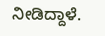ನೀಡಿದ್ದಾಳೆ.